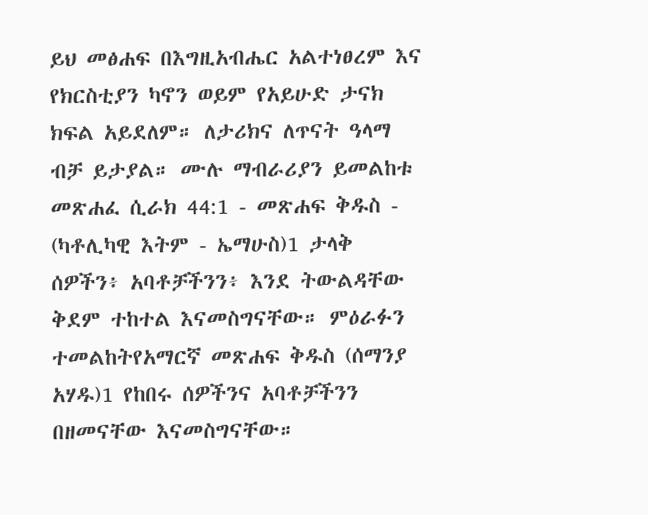ይህ መፅሐፍ በእግዚአብሔር አልተነፀረም እና የክርስቲያን ካኖን ወይም የአይሁድ ታናክ ክፍል አይደለም። ለታሪክና ለጥናት ዓላማ ብቻ ይታያል። ሙሉ ማብራሪያን ይመልከቱ መጽሐፈ ሲራክ 44:1 - መጽሐፍ ቅዱስ - (ካቶሊካዊ እትም - ኤማሁስ)1 ታላቅ ሰዎችን፥ አባቶቻችንን፥ እንደ ትውልዳቸው ቅደም ተከተል እናመስግናቸው። ምዕራፉን ተመልከትየአማርኛ መጽሐፍ ቅዱስ (ሰማንያ አሃዱ)1 የከበሩ ሰዎችንና አባቶቻችንን በዘመናቸው እናመስግናቸው።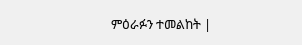ምዕራፉን ተመልከት |